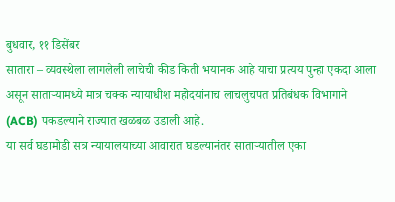बुधवार, ११ डिसेंबर
सातारा – व्यवस्थेला लागलेली लाचेची कीड किती भयानक आहे याचा प्रत्यय पुन्हा एकदा आला असून साताऱ्यामध्ये मात्र चक्क न्यायाधीश महोदयांनाच लाचलुचपत प्रतिबंधक विभागाने (ACB) पकडल्याने राज्यात खळबळ उडाली आहे.
या सर्व घडामोडी सत्र न्यायालयाच्या आवारात घडल्यानंतर साताऱ्यातील एका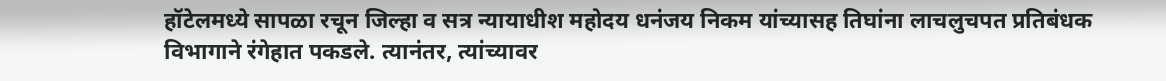हॉटेलमध्ये सापळा रचून जिल्हा व सत्र न्यायाधीश महोदय धनंजय निकम यांच्यासह तिघांना लाचलुचपत प्रतिबंधक विभागाने रंगेहात पकडले. त्यानंतर, त्यांच्यावर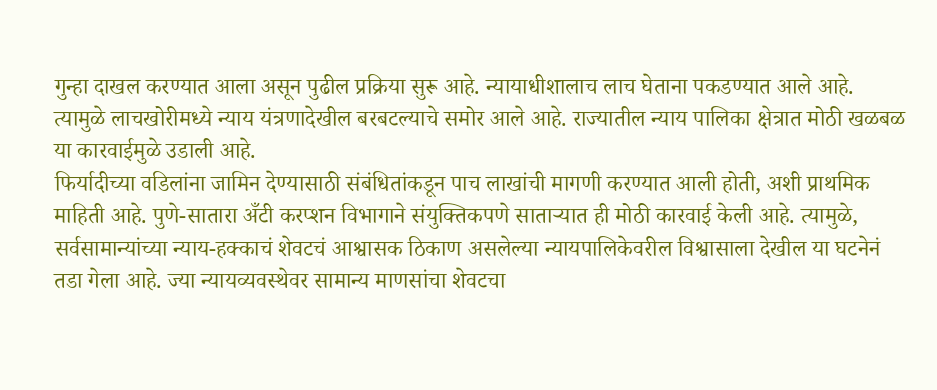गुन्हा दाखल करण्यात आला असून पुढील प्रक्रिया सुरू आहे. न्यायाधीशालाच लाच घेताना पकडण्यात आले आहे. त्यामुळे लाचखोरीमध्ये न्याय यंत्रणादेखील बरबटल्याचे समोर आले आहे. राज्यातील न्याय पालिका क्षेत्रात मोठी खळबळ या कारवाईमुळे उडाली आहे.
फिर्यादीच्या वडिलांना जामिन देण्यासाठी संबंधितांकडून पाच लाखांची मागणी करण्यात आली होती, अशी प्राथमिक माहिती आहे. पुणे-सातारा अँटी करप्शन विभागाने संयुक्तिकपणे साताऱ्यात ही मोठी कारवाई केली आहे. त्यामुळे, सर्वसामान्यांच्या न्याय-हक्काचं शेवटचं आश्वासक ठिकाण असलेल्या न्यायपालिकेवरील विश्वासाला देखील या घटनेनं तडा गेला आहे. ज्या न्यायव्यवस्थेवर सामान्य माणसांचा शेवटचा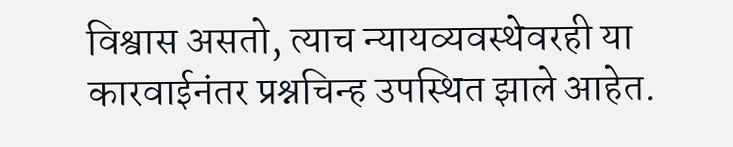विश्वास असतो, त्याच न्यायव्यवस्थेवरही या कारवाईनंतर प्रश्नचिन्ह उपस्थित झाले आहेत.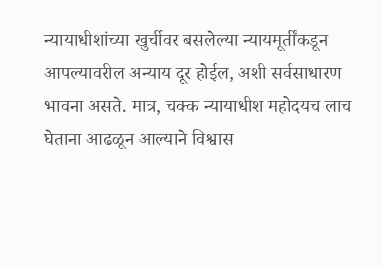न्यायाधीशांच्या खुर्चीवर बसलेल्या न्यायमूर्तींकडून आपल्यावरील अन्याय दूर होईल, अशी सर्वसाधारण भावना असते. मात्र, चक्क न्यायाधीश महोदयच लाच घेताना आढळून आल्याने विश्वास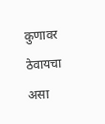कुणावर ठेवायचा असा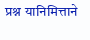प्रश्न यानिमित्ताने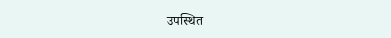उपस्थित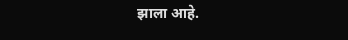झाला आहे.